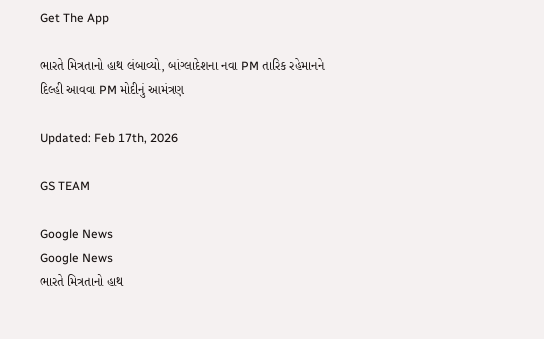Get The App

ભારતે મિત્રતાનો હાથ લંબાવ્યો, બાંગ્લાદેશના નવા PM તારિક રહેમાનને દિલ્હી આવવા PM મોદીનું આમંત્રણ

Updated: Feb 17th, 2026

GS TEAM

Google News
Google News
ભારતે મિત્રતાનો હાથ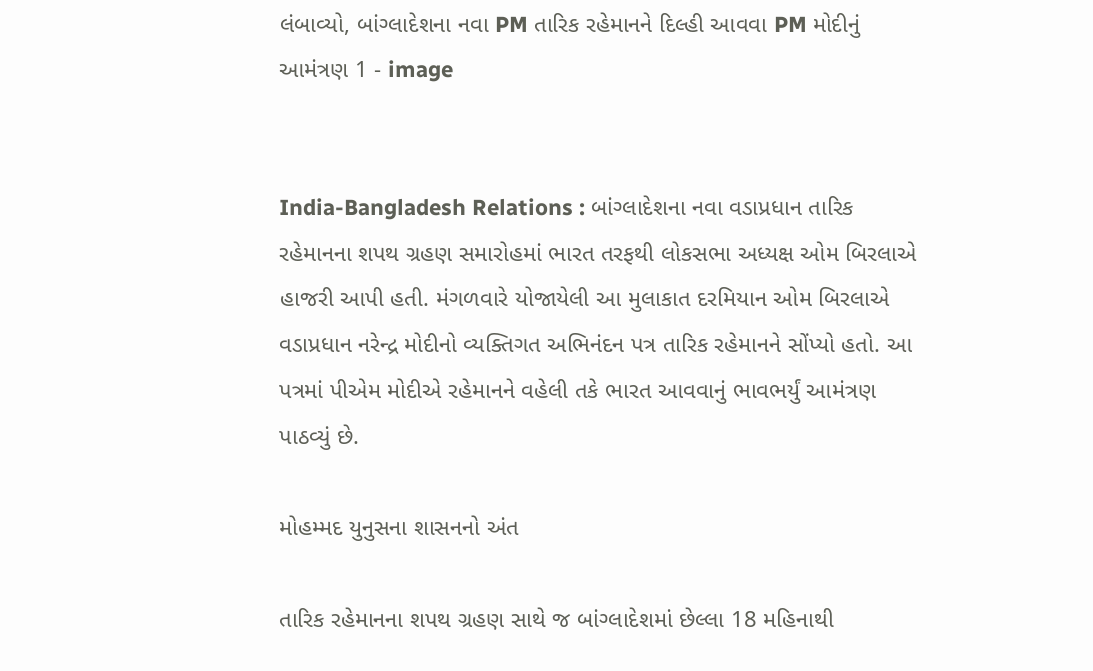લંબાવ્યો, બાંગ્લાદેશના નવા PM તારિક રહેમાનને દિલ્હી આવવા PM મોદીનું આમંત્રણ 1 - image


India-Bangladesh Relations : બાંગ્લાદેશના નવા વડાપ્રધાન તારિક રહેમાનના શપથ ગ્રહણ સમારોહમાં ભારત તરફથી લોકસભા અધ્યક્ષ ઓમ બિરલાએ હાજરી આપી હતી. મંગળવારે યોજાયેલી આ મુલાકાત દરમિયાન ઓમ બિરલાએ વડાપ્રધાન નરેન્દ્ર મોદીનો વ્યક્તિગત અભિનંદન પત્ર તારિક રહેમાનને સોંપ્યો હતો. આ પત્રમાં પીએમ મોદીએ રહેમાનને વહેલી તકે ભારત આવવાનું ભાવભર્યું આમંત્રણ પાઠવ્યું છે.

મોહમ્મદ યુનુસના શાસનનો અંત

તારિક રહેમાનના શપથ ગ્રહણ સાથે જ બાંગ્લાદેશમાં છેલ્લા 18 મહિનાથી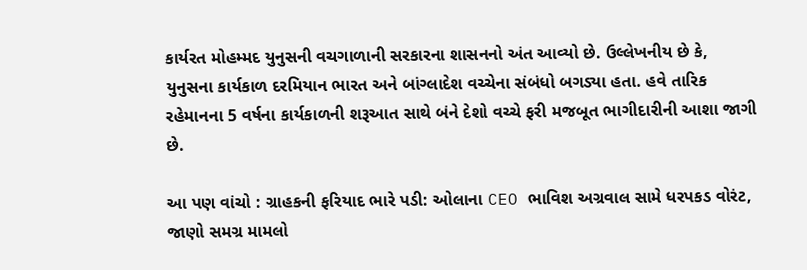કાર્યરત મોહમ્મદ યુનુસની વચગાળાની સરકારના શાસનનો અંત આવ્યો છે. ઉલ્લેખનીય છે કે, યુનુસના કાર્યકાળ દરમિયાન ભારત અને બાંગ્લાદેશ વચ્ચેના સંબંધો બગડ્યા હતા. હવે તારિક રહેમાનના 5 વર્ષના કાર્યકાળની શરૂઆત સાથે બંને દેશો વચ્ચે ફરી મજબૂત ભાગીદારીની આશા જાગી છે.

આ પણ વાંચો : ગ્રાહકની ફરિયાદ ભારે પડી: ઓલાના CEO ભાવિશ અગ્રવાલ સામે ધરપકડ વોરંટ, જાણો સમગ્ર મામલો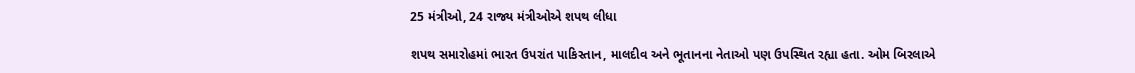25 મંત્રીઓ, 24 રાજ્ય મંત્રીઓએ શપથ લીધા

શપથ સમારોહમાં ભારત ઉપરાંત પાકિસ્તાન, માલદીવ અને ભૂતાનના નેતાઓ પણ ઉપસ્થિત રહ્યા હતા. ઓમ બિરલાએ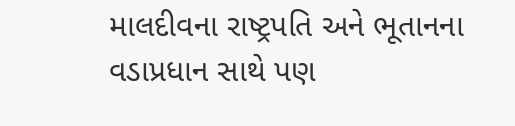માલદીવના રાષ્ટ્રપતિ અને ભૂતાનના વડાપ્રધાન સાથે પણ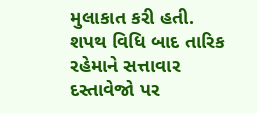મુલાકાત કરી હતી. શપથ વિધિ બાદ તારિક રહેમાને સત્તાવાર દસ્તાવેજો પર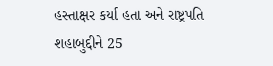હસ્તાક્ષર કર્યા હતા અને રાષ્ટ્રપતિ શહાબુદ્દીને 25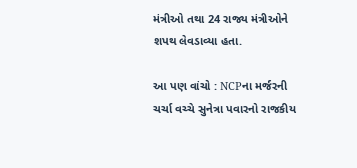મંત્રીઓ તથા 24 રાજ્ય મંત્રીઓને શપથ લેવડાવ્યા હતા.

આ પણ વાંચો : NCPના મર્જરની ચર્ચા વચ્ચે સુનેત્રા પવારનો રાજકીય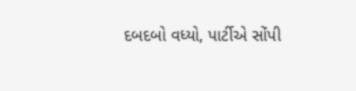દબદબો વધ્યો, પાર્ટીએ સોંપી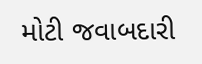મોટી જવાબદારી